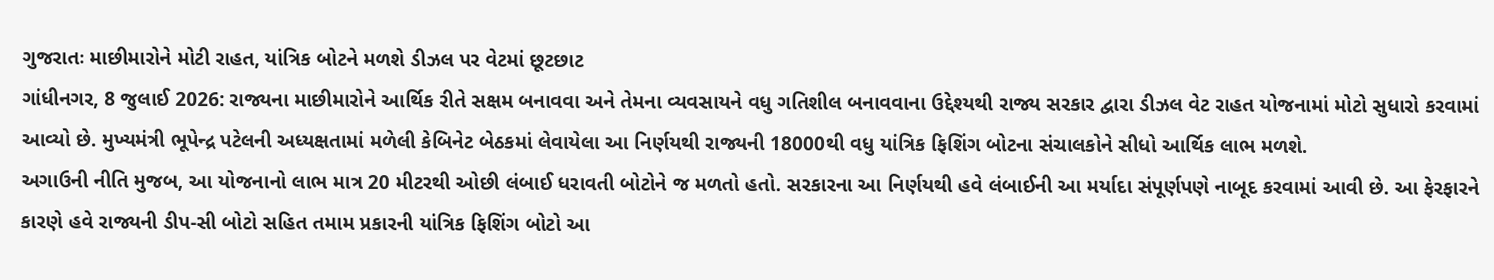ગુજરાતઃ માછીમારોને મોટી રાહત, યાંત્રિક બોટને મળશે ડીઝલ પર વેટમાં છૂટછાટ
ગાંધીનગર, 8 જુલાઈ 2026: રાજ્યના માછીમારોને આર્થિક રીતે સક્ષમ બનાવવા અને તેમના વ્યવસાયને વધુ ગતિશીલ બનાવવાના ઉદ્દેશ્યથી રાજ્ય સરકાર દ્વારા ડીઝલ વેટ રાહત યોજનામાં મોટો સુધારો કરવામાં આવ્યો છે. મુખ્યમંત્રી ભૂપેન્દ્ર પટેલની અધ્યક્ષતામાં મળેલી કેબિનેટ બેઠકમાં લેવાયેલા આ નિર્ણયથી રાજ્યની 18000થી વધુ યાંત્રિક ફિશિંગ બોટના સંચાલકોને સીધો આર્થિક લાભ મળશે.
અગાઉની નીતિ મુજબ, આ યોજનાનો લાભ માત્ર 20 મીટરથી ઓછી લંબાઈ ધરાવતી બોટોને જ મળતો હતો. સરકારના આ નિર્ણયથી હવે લંબાઈની આ મર્યાદા સંપૂર્ણપણે નાબૂદ કરવામાં આવી છે. આ ફેરફારને કારણે હવે રાજ્યની ડીપ-સી બોટો સહિત તમામ પ્રકારની યાંત્રિક ફિશિંગ બોટો આ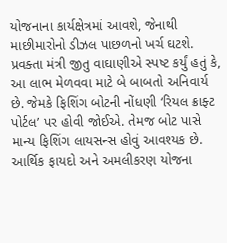યોજનાના કાર્યક્ષેત્રમાં આવશે, જેનાથી માછીમારોનો ડીઝલ પાછળનો ખર્ચ ઘટશે. પ્રવક્તા મંત્રી જીતુ વાઘાણીએ સ્પષ્ટ કર્યું હતું કે, આ લાભ મેળવવા માટે બે બાબતો અનિવાર્ય છે. જેમકે ફિશિંગ બોટની નોંધણી ‘રિયલ ક્રાફ્ટ પોર્ટલ’ પર હોવી જોઈએ. તેમજ બોટ પાસે માન્ય ફિશિંગ લાયસન્સ હોવું આવશ્યક છે.
આર્થિક ફાયદો અને અમલીકરણ યોજના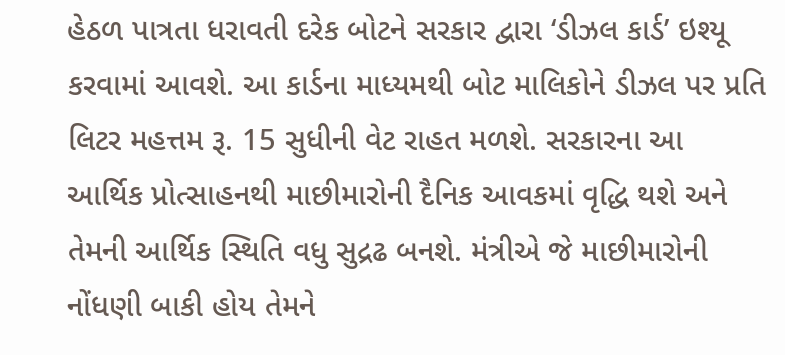હેઠળ પાત્રતા ધરાવતી દરેક બોટને સરકાર દ્વારા ‘ડીઝલ કાર્ડ’ ઇશ્યૂ કરવામાં આવશે. આ કાર્ડના માધ્યમથી બોટ માલિકોને ડીઝલ પર પ્રતિ લિટર મહત્તમ રૂ. 15 સુધીની વેટ રાહત મળશે. સરકારના આ આર્થિક પ્રોત્સાહનથી માછીમારોની દૈનિક આવકમાં વૃદ્ધિ થશે અને તેમની આર્થિક સ્થિતિ વધુ સુદ્રઢ બનશે. મંત્રીએ જે માછીમારોની નોંધણી બાકી હોય તેમને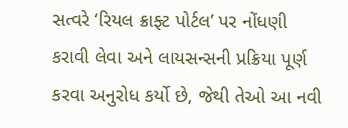સત્વરે ‘રિયલ ક્રાફ્ટ પોર્ટલ’ પર નોંધણી કરાવી લેવા અને લાયસન્સની પ્રક્રિયા પૂર્ણ કરવા અનુરોધ કર્યો છે, જેથી તેઓ આ નવી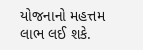યોજનાનો મહત્તમ લાભ લઈ શકે.